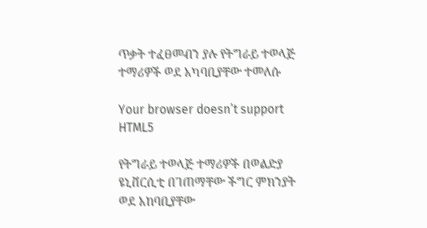ጥቃት ተፈፀመብን ያሉ የትግራይ ተወላጅ ተማሪዎች ወደ አካባቢያቸው ተመለሱ

Your browser doesn’t support HTML5

የትግራይ ተወላጅ ተማሪዎች በወልድያ ዩኒቨርሲቲ በገጠማቸው ችግር ምክንያት ወደ አከባቢያቸው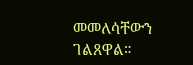መመለሳቸውን ገልጸዋል።